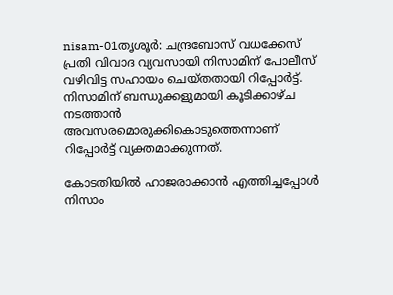nisam-01തൃശൂര്‍: ചന്ദ്രബോസ് വധക്കേസ് പ്രതി വിവാദ വ്യവസായി നിസാമിന് പോലീസ് വഴിവിട്ട സഹായം ചെയ്തതായി റിപ്പോര്‍ട്ട്. നിസാമിന് ബന്ധുക്കളുമായി കൂടിക്കാഴ്ച നടത്താന്‍ അവസരമൊരുക്കികൊടുത്തെന്നാണ് റിപ്പോര്‍ട്ട് വ്യക്തമാക്കുന്നത്.

കോടതിയില്‍ ഹാജരാക്കാന്‍ എത്തിച്ചപ്പോള്‍ നിസാം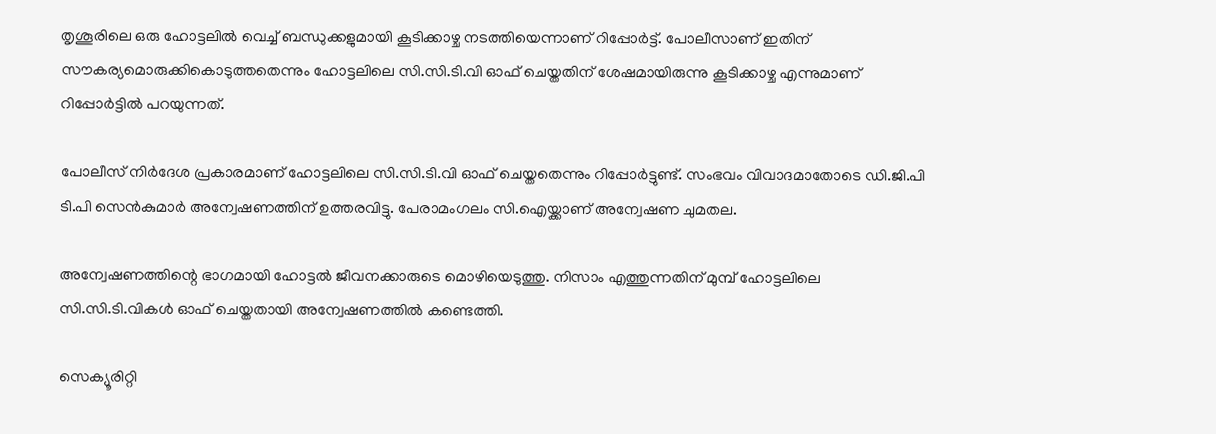തൃശൂരിലെ ഒരു ഹോട്ടലില്‍ വെച്ച് ബന്ധുക്കളുമായി കൂടിക്കാഴ്ച നടത്തിയെന്നാണ് റിപ്പോര്‍ട്ട്. പോലീസാണ് ഇതിന് സൗകര്യമൊരുക്കികൊടുത്തതെന്നും ഹോട്ടലിലെ സി.സി.ടി.വി ഓഫ് ചെയ്തതിന് ശേഷമായിരുന്നു കൂടിക്കാഴ്ച എന്നുമാണ് റിപ്പോര്‍ട്ടില്‍ പറയുന്നത്.

പോലീസ് നിര്‍ദേശ പ്രകാരമാണ് ഹോട്ടലിലെ സി.സി.ടി.വി ഓഫ് ചെയ്തതെന്നും റിപ്പോര്‍ട്ടുണ്ട്. സംഭവം വിവാദമാതോടെ ഡി.ജി.പി ടി.പി സെന്‍കുമാര്‍ അന്വേഷണത്തിന് ഉത്തരവിട്ടു. പേരാമംഗലം സി.ഐയ്ക്കാണ് അന്വേഷണ ചുമതല.

അന്വേഷണത്തിന്റെ ഭാഗമായി ഹോട്ടല്‍ ജീവനക്കാരുടെ മൊഴിയെടുത്തു. നിസാം എത്തുന്നതിന് മുമ്പ് ഹോട്ടലിലെ സി.സി.ടി.വികള്‍ ഓഫ് ചെയ്തതായി അന്വേഷണത്തില്‍ കണ്ടെത്തി.

സെക്യൂരിറ്റി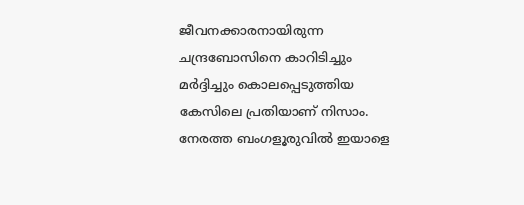ജീവനക്കാരനായിരുന്ന ചന്ദ്രബോസിനെ കാറിടിച്ചും മര്‍ദ്ദിച്ചും കൊലപ്പെടുത്തിയ കേസിലെ പ്രതിയാണ് നിസാം. നേരത്ത ബംഗളൂരുവില്‍ ഇയാളെ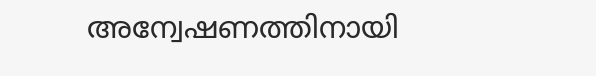അന്വേഷണത്തിനായി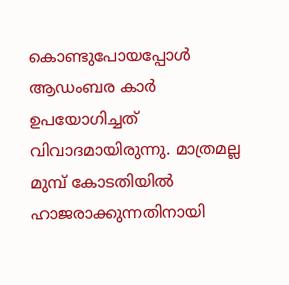കൊണ്ടുപോയപ്പോള്‍ ആഡംബര കാര്‍ ഉപയോഗിച്ചത് വിവാദമായിരുന്നു. മാത്രമല്ല മുമ്പ് കോടതിയില്‍ ഹാജരാക്കുന്നതിനായി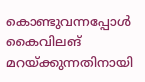കൊണ്ടുവന്നപ്പോള്‍ കൈവിലങ് മറയ്ക്കുന്നതിനായി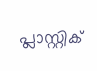പ്ലാസ്റ്റിക്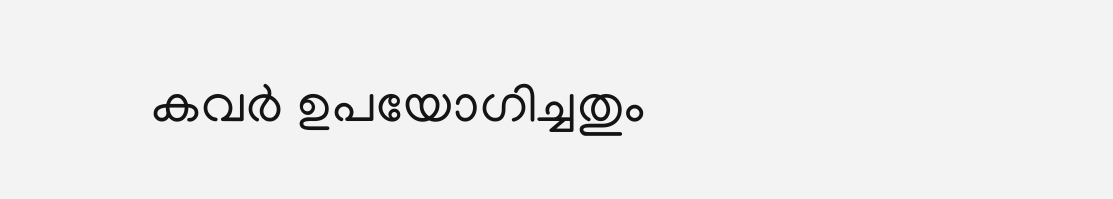കവര്‍ ഉപയോഗിച്ചതും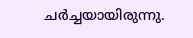ചര്‍ച്ചയായിരുന്നു.